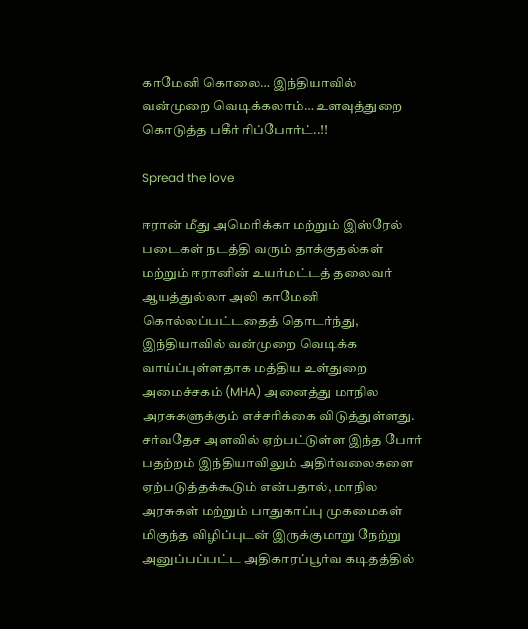காமேனி கொலை… இந்தியாவில் வன்முறை வெடிக்கலாம்… உளவுத்துறை கொடுத்த பகீர் ரிப்போர்ட்..!!

Spread the love

ஈரான் மீது அமெரிக்கா மற்றும் இஸ்ரேல் படைகள் நடத்தி வரும் தாக்குதல்கள் மற்றும் ஈரானின் உயர்மட்டத் தலைவர் ஆயத்துல்லா அலி காமேனி கொல்லப்பட்டதைத் தொடர்ந்து, இந்தியாவில் வன்முறை வெடிக்க வாய்ப்புள்ளதாக மத்திய உள்துறை அமைச்சகம் (MHA) அனைத்து மாநில அரசுகளுக்கும் எச்சரிக்கை விடுத்துள்ளது. சர்வதேச அளவில் ஏற்பட்டுள்ள இந்த போர் பதற்றம் இந்தியாவிலும் அதிர்வலைகளை ஏற்படுத்தக்கூடும் என்பதால், மாநில அரசுகள் மற்றும் பாதுகாப்பு முகமைகள் மிகுந்த விழிப்புடன் இருக்குமாறு நேற்று அனுப்பப்பட்ட அதிகாரப்பூர்வ கடிதத்தில்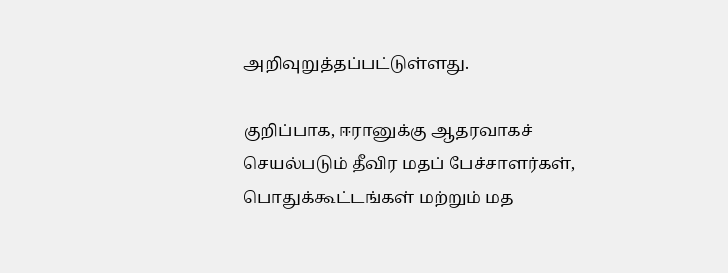அறிவுறுத்தப்பட்டுள்ளது.

குறிப்பாக, ஈரானுக்கு ஆதரவாகச் செயல்படும் தீவிர மதப் பேச்சாளர்கள், பொதுக்கூட்டங்கள் மற்றும் மத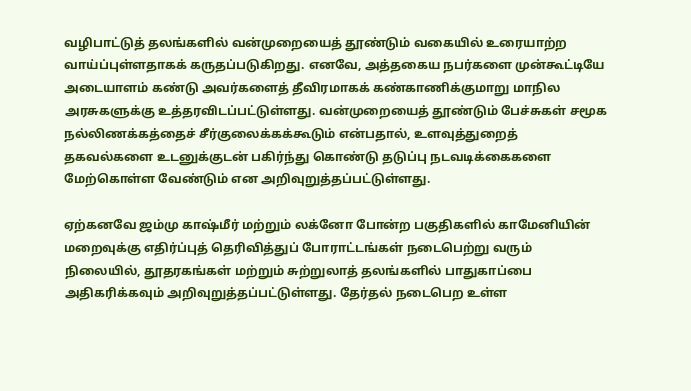வழிபாட்டுத் தலங்களில் வன்முறையைத் தூண்டும் வகையில் உரையாற்ற வாய்ப்புள்ளதாகக் கருதப்படுகிறது. எனவே, அத்தகைய நபர்களை முன்கூட்டியே அடையாளம் கண்டு அவர்களைத் தீவிரமாகக் கண்காணிக்குமாறு மாநில அரசுகளுக்கு உத்தரவிடப்பட்டுள்ளது. வன்முறையைத் தூண்டும் பேச்சுகள் சமூக நல்லிணக்கத்தைச் சீர்குலைக்கக்கூடும் என்பதால், உளவுத்துறைத் தகவல்களை உடனுக்குடன் பகிர்ந்து கொண்டு தடுப்பு நடவடிக்கைகளை மேற்கொள்ள வேண்டும் என அறிவுறுத்தப்பட்டுள்ளது.

ஏற்கனவே ஜம்மு காஷ்மீர் மற்றும் லக்னோ போன்ற பகுதிகளில் காமேனியின் மறைவுக்கு எதிர்ப்புத் தெரிவித்துப் போராட்டங்கள் நடைபெற்று வரும் நிலையில், தூதரகங்கள் மற்றும் சுற்றுலாத் தலங்களில் பாதுகாப்பை அதிகரிக்கவும் அறிவுறுத்தப்பட்டுள்ளது. தேர்தல் நடைபெற உள்ள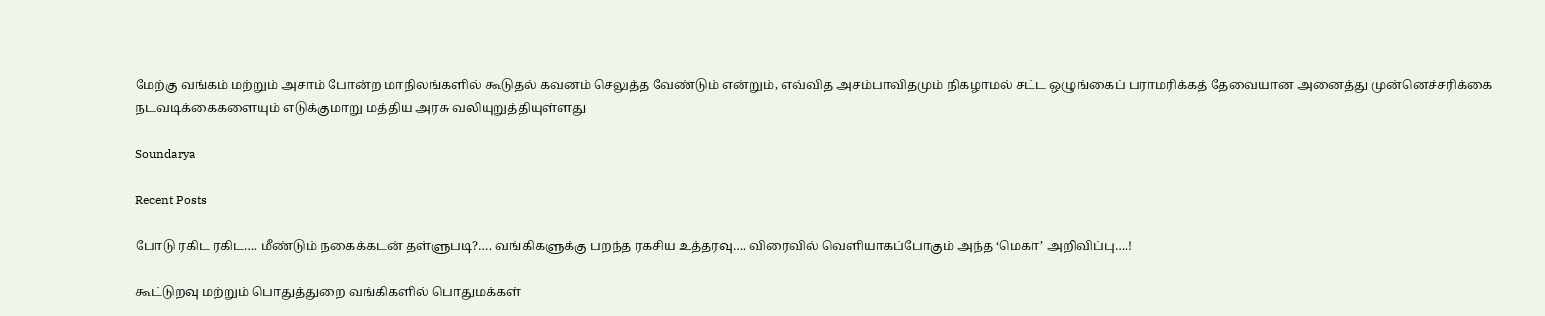மேற்கு வங்கம் மற்றும் அசாம் போன்ற மாநிலங்களில் கூடுதல் கவனம் செலுத்த வேண்டும் என்றும், எவ்வித அசம்பாவிதமும் நிகழாமல் சட்ட ஒழுங்கைப் பராமரிக்கத் தேவையான அனைத்து முன்னெச்சரிக்கை நடவடிக்கைகளையும் எடுக்குமாறு மத்திய அரசு வலியுறுத்தியுள்ளது

Soundarya

Recent Posts

போடு ரகிட ரகிட…. மீண்டும் நகைக்கடன் தள்ளுபடி?…. வங்கிகளுக்கு பறந்த ரகசிய உத்தரவு…. விரைவில் வெளியாகப்போகும் அந்த ‘மெகா’ அறிவிப்பு….!

கூட்டுறவு மற்றும் பொதுத்துறை வங்கிகளில் பொதுமக்கள்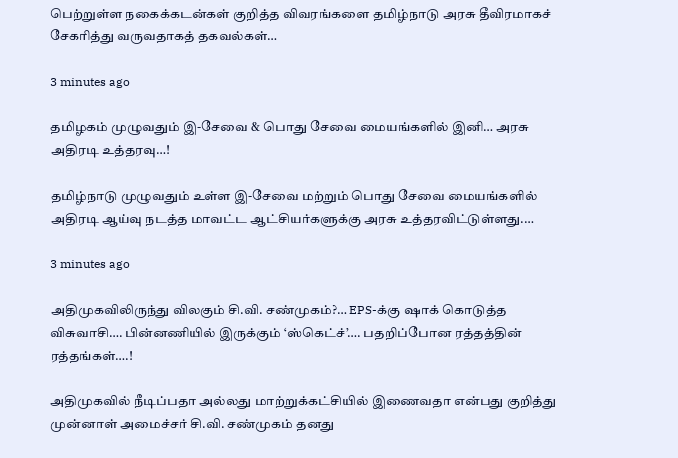பெற்றுள்ள நகைக்கடன்கள் குறித்த விவரங்களை தமிழ்நாடு அரசு தீவிரமாகச் சேகரித்து வருவதாகத் தகவல்கள்…

3 minutes ago

தமிழகம் முழுவதும் இ-சேவை & பொது சேவை மையங்களில் இனி… அரசு அதிரடி உத்தரவு…!

தமிழ்நாடு முழுவதும் உள்ள இ-சேவை மற்றும் பொது சேவை மையங்களில் அதிரடி ஆய்வு நடத்த மாவட்ட ஆட்சியர்களுக்கு அரசு உத்தரவிட்டுள்ளது.…

3 minutes ago

அதிமுகவிலிருந்து விலகும் சி.வி. சண்முகம்?… EPS-க்கு ஷாக் கொடுத்த விசுவாசி…. பின்னணியில் இருக்கும் ‘ஸ்கெட்ச்’…. பதறிப்போன ரத்தத்தின் ரத்தங்கள்….!

அதிமுகவில் நீடிப்பதா அல்லது மாற்றுக்கட்சியில் இணைவதா என்பது குறித்து முன்னாள் அமைச்சர் சி.வி. சண்முகம் தனது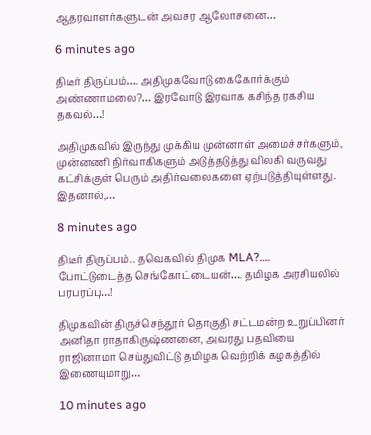ஆதரவாளர்களுடன் அவசர ஆலோசனை…

6 minutes ago

திடீர் திருப்பம்…. அதிமுகவோடு கைகோர்க்கும் அண்ணாமலை?… இரவோடு இரவாக கசிந்த ரகசிய தகவல்…!

அதிமுகவில் இருந்து முக்கிய முன்னாள் அமைச்சர்களும், முன்னணி நிர்வாகிகளும் அடுத்தடுத்து விலகி வருவது கட்சிக்குள் பெரும் அதிர்வலைகளை ஏற்படுத்தியுள்ளது. இதனால்,…

8 minutes ago

திடீர் திருப்பம்.. தவெகவில் திமுக MLA?…. போட்டுடைத்த செங்கோட்டையன்…. தமிழக அரசியலில் பரபரப்பு…!

திமுகவின் திருச்செந்தூர் தொகுதி சட்டமன்ற உறுப்பினர் அனிதா ராதாகிருஷ்ணனை, அவரது பதவியை ராஜினாமா செய்துவிட்டு தமிழக வெற்றிக் கழகத்தில் இணையுமாறு…

10 minutes ago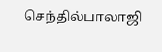செந்தில்பாலாஜி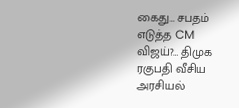கைது… சபதம் எடுத்த CM விஜய்?… திமுக ரகுபதி வீசிய அரசியல்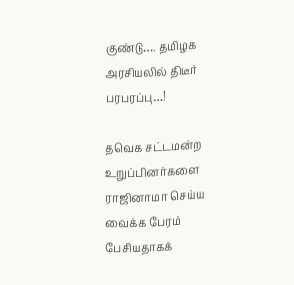குண்டு…. தமிழக அரசியலில் திடீர் பரபரப்பு…!

தவெக சட்டமன்ற உறுப்பினர்களை ராஜினாமா செய்ய வைக்க பேரம் பேசியதாகக்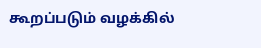கூறப்படும் வழக்கில்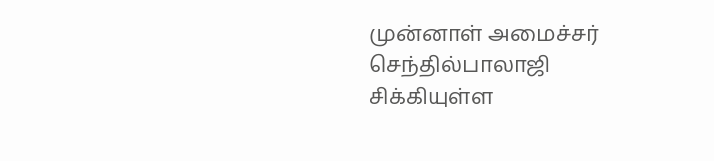முன்னாள் அமைச்சர் செந்தில்பாலாஜி சிக்கியுள்ள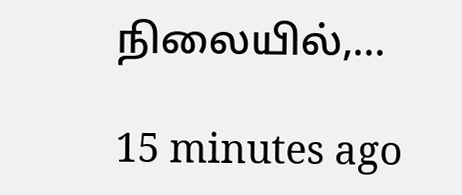நிலையில்,…

15 minutes ago